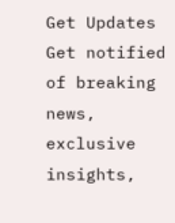Get Updates
Get notified of breaking news, exclusive insights,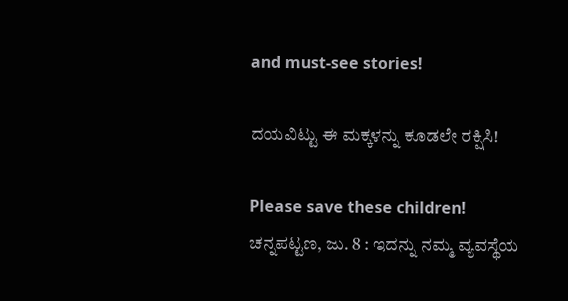and must-see stories!

ದಯವಿಟ್ಟು ಈ ಮಕ್ಕಳನ್ನು ಕೂಡಲೇ ರಕ್ಷಿಸಿ!

Please save these children!
ಚನ್ನಪಟ್ಟಣ, ಜು. 8 : ಇದನ್ನು ನಮ್ಮ ವ್ಯವಸ್ಥೆಯ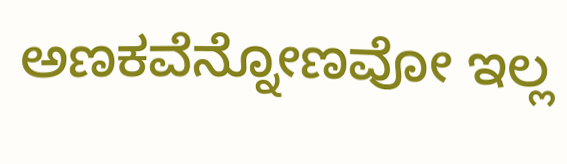ಅಣಕವೆನ್ನೋಣವೋ ಇಲ್ಲ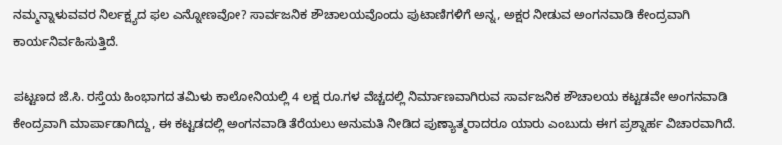ನಮ್ಮನ್ನಾಳುವವರ ನಿರ್ಲಕ್ಷ್ಯದ ಫಲ ಎನ್ನೋಣವೋ? ಸಾರ್ವಜನಿಕ ಶೌಚಾಲಯವೊಂದು ಪುಟಾಣಿಗಳಿಗೆ ಅನ್ನ, ಅಕ್ಷರ ನೀಡುವ ಅಂಗನವಾಡಿ ಕೇಂದ್ರವಾಗಿ ಕಾರ್ಯನಿರ್ವಹಿಸುತ್ತಿದೆ.

ಪಟ್ಟಣದ ಜೆ.ಸಿ. ರಸ್ತೆಯ ಹಿಂಭಾಗದ ತಮಿಳು ಕಾಲೋನಿಯಲ್ಲಿ 4 ಲಕ್ಷ ರೂ.ಗಳ ವೆಚ್ಚದಲ್ಲಿ ನಿರ್ಮಾಣವಾಗಿರುವ ಸಾರ್ವಜನಿಕ ಶೌಚಾಲಯ ಕಟ್ಟಡವೇ ಅಂಗನವಾಡಿ ಕೇಂದ್ರವಾಗಿ ಮಾರ್ಪಾಡಾಗಿದ್ದು, ಈ ಕಟ್ಟಡದಲ್ಲಿ ಅಂಗನವಾಡಿ ತೆರೆಯಲು ಅನುಮತಿ ನೀಡಿದ ಪುಣ್ಯಾತ್ಮರಾದರೂ ಯಾರು ಎಂಬುದು ಈಗ ಪ್ರಶ್ನಾರ್ಹ ವಿಚಾರವಾಗಿದೆ.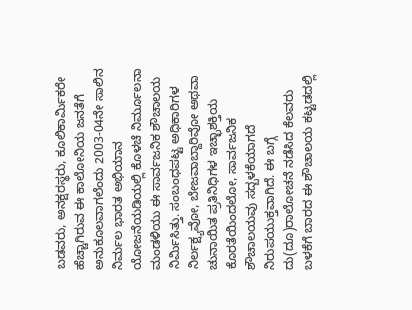ಬಡವರು, ಅನಕ್ಷರಸ್ಥರು, ಕೂಲಿಕಾರ್ಮಿಕರೇ ಹೆಚ್ಚಾಗಿರುವ ಈ ಕಾಲೋನಿಯ ಜನತೆಗೆ ಅನುಕೂಲವಾಗಲೆಂದು 2003-04ನೇ ಸಾಲಿನ ನಿರ್ಮಲ ಭಾರತ ಅಭಿಯಾನ ಯೋಜನೆಯಡಿಯಲ್ಲಿ ಕೊಳಚೆ ನಿರ್ಮೂಲನಾ ಮಂಡಳಿಯು ಈ ಸಾರ್ವಜನಿಕ ಶೌಚಾಲಯ ನಿರ್ಮಿಸಿತ್ತು. ಸಂಬಂಧಪಟ್ಟ ಅಧಿಕಾರಿಗಳ ನಿರ್ಲಕ್ಷ್ಯವೋ, ಬೇಜವಾಬ್ದಾರಿವೋ ಅಥವಾ ಚುನಾಯಿತ ಪ್ರತಿನಿಧಿಗಳ ಇಚ್ಛಾಶಕ್ತಿಯ ಕೊರತೆಯಿಂದಲೋ, ಸಾರ್ವಜನಿಕ ಶೌಚಾಲಯವು ಸದ್ಬಳಕೆಯಾಗದೆ ನಿರುಪಯುಕ್ತವಾಗಿದೆ. ಈ ಬಗ್ಗೆ ದು(ದೂ)ರಾಲೋಚನೆ ನಡೆಸಿದ ಕೆಲವರು ಬಳಕೆಗೆ ಬಾರದ ಈ ಶೌಚಾಲಯ ಕಟ್ಟಡದಲ್ಲಿ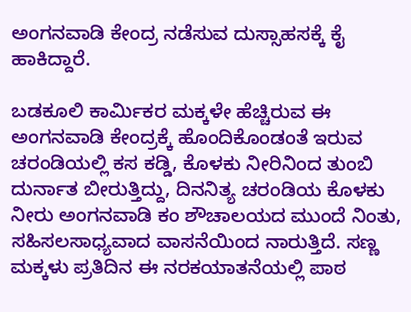ಅಂಗನವಾಡಿ ಕೇಂದ್ರ ನಡೆಸುವ ದುಸ್ಸಾಹಸಕ್ಕೆ ಕೈ ಹಾಕಿದ್ದಾರೆ.

ಬಡಕೂಲಿ ಕಾರ್ಮಿಕರ ಮಕ್ಕಳೇ ಹೆಚ್ಚಿರುವ ಈ ಅಂಗನವಾಡಿ ಕೇಂದ್ರಕ್ಕೆ ಹೊಂದಿಕೊಂಡಂತೆ ಇರುವ ಚರಂಡಿಯಲ್ಲಿ ಕಸ ಕಡ್ಡಿ, ಕೊಳಕು ನೀರಿನಿಂದ ತುಂಬಿ ದುರ್ನಾತ ಬೀರುತ್ತಿದ್ದು, ದಿನನಿತ್ಯ ಚರಂಡಿಯ ಕೊಳಕು ನೀರು ಅಂಗನವಾಡಿ ಕಂ ಶೌಚಾಲಯದ ಮುಂದೆ ನಿಂತು, ಸಹಿಸಲಸಾಧ್ಯವಾದ ವಾಸನೆಯಿಂದ ನಾರುತ್ತಿದೆ. ಸಣ್ಣ ಮಕ್ಕಳು ಪ್ರತಿದಿನ ಈ ನರಕಯಾತನೆಯಲ್ಲಿ ಪಾಠ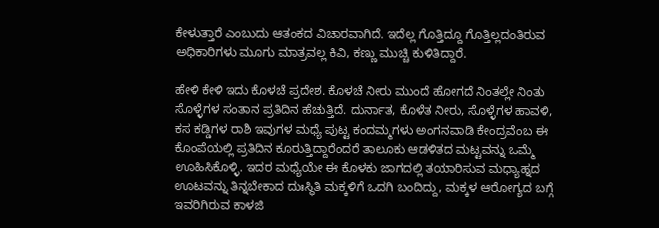ಕೇಳುತ್ತಾರೆ ಎಂಬುದು ಆತಂಕದ ವಿಚಾರವಾಗಿದೆ. ಇದೆಲ್ಲ ಗೊತ್ತಿದ್ದೂ ಗೊತ್ತಿಲ್ಲದಂತಿರುವ ಅಧಿಕಾರಿಗಳು ಮೂಗು ಮಾತ್ರವಲ್ಲ ಕಿವಿ, ಕಣ್ಣು ಮುಚ್ಚಿ ಕುಳಿತಿದ್ದಾರೆ.

ಹೇಳಿ ಕೇಳಿ ಇದು ಕೊಳಚೆ ಪ್ರದೇಶ. ಕೊಳಚೆ ನೀರು ಮುಂದೆ ಹೋಗದೆ ನಿಂತಲ್ಲೇ ನಿಂತು ಸೊಳ್ಳೆಗಳ ಸಂತಾನ ಪ್ರತಿದಿನ ಹೆಚುತ್ತಿದೆ. ದುರ್ನಾತ, ಕೊಳೆತ ನೀರು, ಸೊಳ್ಳೆಗಳ ಹಾವಳಿ, ಕಸ ಕಡ್ಡಿಗಳ ರಾಶಿ ಇವುಗಳ ಮಧ್ಯೆ ಪುಟ್ಟ ಕಂದಮ್ಮಗಳು ಅಂಗನವಾಡಿ ಕೇಂದ್ರವೆಂಬ ಈ ಕೊಂಪೆಯಲ್ಲಿ ಪ್ರತಿದಿನ ಕೂರುತ್ತಿದ್ದಾರೆಂದರೆ ತಾಲೂಕು ಆಡಳಿತದ ಮಟ್ಟವನ್ನು ಒಮ್ಮೆ ಊಹಿಸಿಕೊಳ್ಳಿ. ಇದರ ಮಧ್ಯೆಯೇ ಈ ಕೊಳಕು ಜಾಗದಲ್ಲಿ ತಯಾರಿಸುವ ಮಧ್ಯಾಹ್ನದ ಊಟವನ್ನು ತಿನ್ನಬೇಕಾದ ದುಃಸ್ಥಿತಿ ಮಕ್ಕಳಿಗೆ ಒದಗಿ ಬಂದಿದ್ದು, ಮಕ್ಕಳ ಆರೋಗ್ಯದ ಬಗ್ಗೆ ಇವರಿಗಿರುವ ಕಾಳಜಿ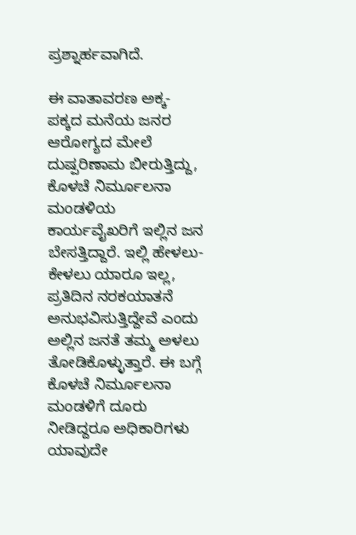ಪ್ರಶ್ನಾರ್ಹವಾಗಿದೆ.

ಈ ವಾತಾವರಣ ಅಕ್ಕ-ಪಕ್ಕದ ಮನೆಯ ಜನರ ಆರೋಗ್ಯದ ಮೇಲೆ ದುಷ್ಪರಿಣಾಮ ಬೀರುತ್ತಿದ್ದು, ಕೊಳಚೆ ನಿರ್ಮೂಲನಾ ಮಂಡಳಿಯ ಕಾರ್ಯವೈಖರಿಗೆ ಇಲ್ಲಿನ ಜನ ಬೇಸತ್ತಿದ್ದಾರೆ. ಇಲ್ಲಿ ಹೇಳಲು-ಕೇಳಲು ಯಾರೂ ಇಲ್ಲ, ಪ್ರತಿದಿನ ನರಕಯಾತನೆ ಅನುಭವಿಸುತ್ತಿದ್ದೇವೆ ಎಂದು ಅಲ್ಲಿನ ಜನತೆ ತಮ್ಮ ಅಳಲು ತೋಡಿಕೊಳ್ಳುತ್ತಾರೆ. ಈ ಬಗ್ಗೆ ಕೊಳಚೆ ನಿರ್ಮೂಲನಾ ಮಂಡಳಿಗೆ ದೂರು ನೀಡಿದ್ದರೂ ಅಧಿಕಾರಿಗಳು ಯಾವುದೇ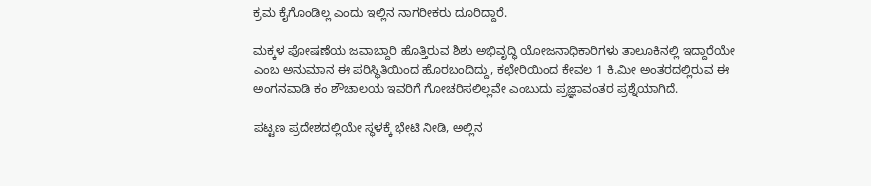ಕ್ರಮ ಕೈಗೊಂಡಿಲ್ಲ ಎಂದು ಇಲ್ಲಿನ ನಾಗರೀಕರು ದೂರಿದ್ದಾರೆ.

ಮಕ್ಕಳ ಪೋಷಣೆಯ ಜವಾಬ್ದಾರಿ ಹೊತ್ತಿರುವ ಶಿಶು ಅಭಿವೃದ್ಧಿ ಯೋಜನಾಧಿಕಾರಿಗಳು ತಾಲೂಕಿನಲ್ಲಿ ಇದ್ದಾರೆಯೇ ಎಂಬ ಅನುಮಾನ ಈ ಪರಿಸ್ಥಿತಿಯಿಂದ ಹೊರಬಂದಿದ್ದು, ಕಛೇರಿಯಿಂದ ಕೇವಲ 1 ಕಿ.ಮೀ ಅಂತರದಲ್ಲಿರುವ ಈ ಅಂಗನವಾಡಿ ಕಂ ಶೌಚಾಲಯ ಇವರಿಗೆ ಗೋಚರಿಸಲಿಲ್ಲವೇ ಎಂಬುದು ಪ್ರಜ್ಞಾವಂತರ ಪ್ರಶ್ನೆಯಾಗಿದೆ.

ಪಟ್ಟಣ ಪ್ರದೇಶದಲ್ಲಿಯೇ ಸ್ಥಳಕ್ಕೆ ಭೇಟಿ ನೀಡಿ, ಅಲ್ಲಿನ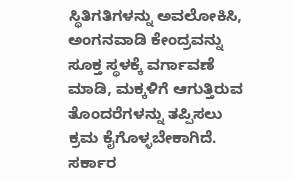ಸ್ಥಿತಿಗತಿಗಳನ್ನು ಅವಲೋಕಿಸಿ, ಅಂಗನವಾಡಿ ಕೇಂದ್ರವನ್ನು ಸೂಕ್ತ ಸ್ಥಳಕ್ಕೆ ವರ್ಗಾವಣೆ ಮಾಡಿ, ಮಕ್ಕಳಿಗೆ ಆಗುತ್ತಿರುವ ತೊಂದರೆಗಳನ್ನು ತಪ್ಪಿಸಲು ಕ್ರಮ ಕೈಗೊಳ್ಳಬೇಕಾಗಿದೆ. ಸರ್ಕಾರ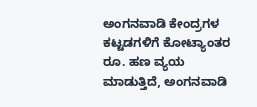ಅಂಗನವಾಡಿ ಕೇಂದ್ರಗಳ ಕಟ್ಟಡಗಳಿಗೆ ಕೋಟ್ಯಾಂತರ ರೂ. ಹಣ ವ್ಯಯ ಮಾಡುತ್ತಿದೆ, ಅಂಗನವಾಡಿ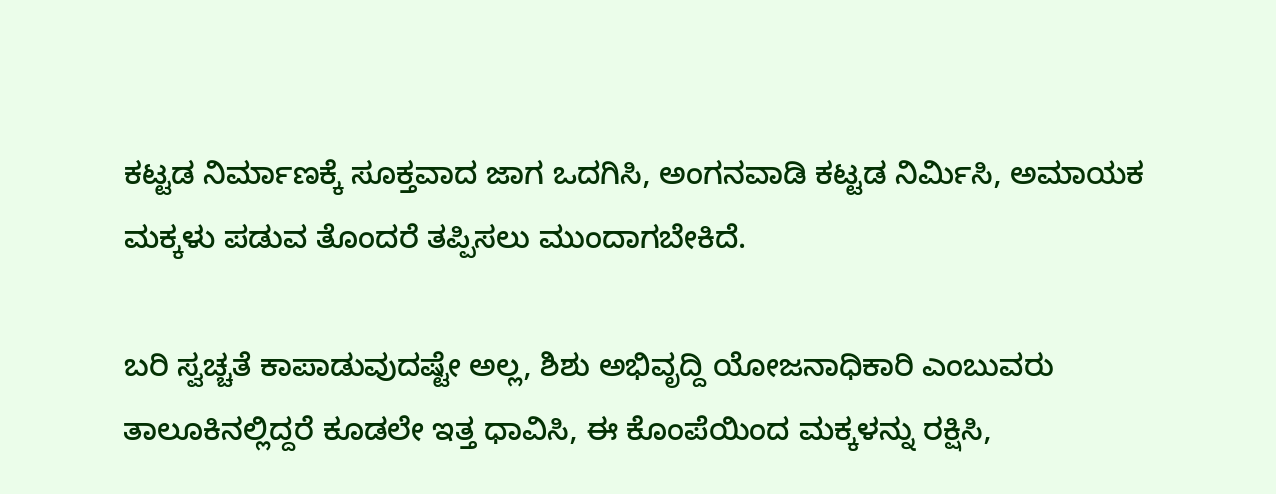ಕಟ್ಟಡ ನಿರ್ಮಾಣಕ್ಕೆ ಸೂಕ್ತವಾದ ಜಾಗ ಒದಗಿಸಿ, ಅಂಗನವಾಡಿ ಕಟ್ಟಡ ನಿರ್ಮಿಸಿ, ಅಮಾಯಕ ಮಕ್ಕಳು ಪಡುವ ತೊಂದರೆ ತಪ್ಪಿಸಲು ಮುಂದಾಗಬೇಕಿದೆ.

ಬರಿ ಸ್ವಚ್ಚತೆ ಕಾಪಾಡುವುದಷ್ಟೇ ಅಲ್ಲ, ಶಿಶು ಅಭಿವೃದ್ದಿ ಯೋಜನಾಧಿಕಾರಿ ಎಂಬುವರು ತಾಲೂಕಿನಲ್ಲಿದ್ದರೆ ಕೂಡಲೇ ಇತ್ತ ಧಾವಿಸಿ, ಈ ಕೊಂಪೆಯಿಂದ ಮಕ್ಕಳನ್ನು ರಕ್ಷಿಸಿ,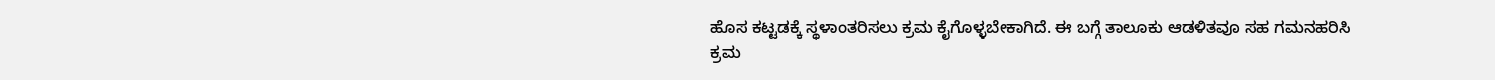ಹೊಸ ಕಟ್ಟಡಕ್ಕೆ ಸ್ಥಳಾಂತರಿಸಲು ಕ್ರಮ ಕೈಗೊಳ್ಳಬೇಕಾಗಿದೆ. ಈ ಬಗ್ಗೆ ತಾಲೂಕು ಆಡಳಿತವೂ ಸಹ ಗಮನಹರಿಸಿ ಕ್ರಮ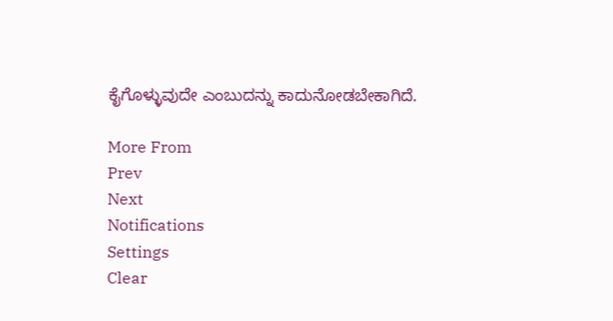ಕೈಗೊಳ್ಳುವುದೇ ಎಂಬುದನ್ನು ಕಾದುನೋಡಬೇಕಾಗಿದೆ.

More From
Prev
Next
Notifications
Settings
Clear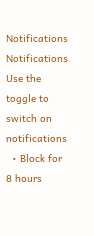Notifications
Notifications
Use the toggle to switch on notifications
  • Block for 8 hours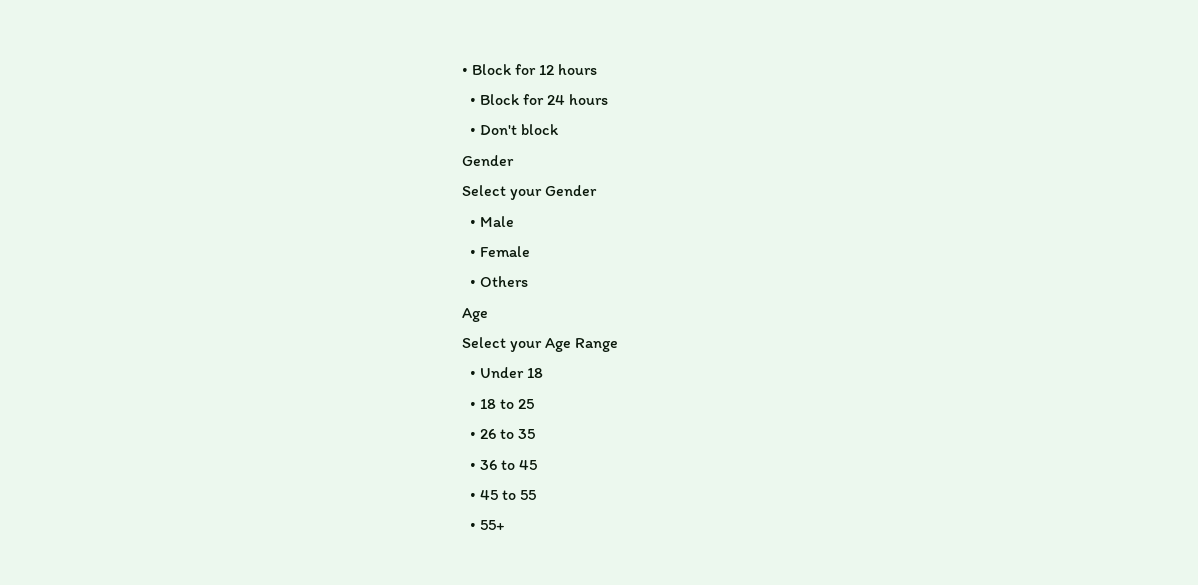• Block for 12 hours
  • Block for 24 hours
  • Don't block
Gender
Select your Gender
  • Male
  • Female
  • Others
Age
Select your Age Range
  • Under 18
  • 18 to 25
  • 26 to 35
  • 36 to 45
  • 45 to 55
  • 55+